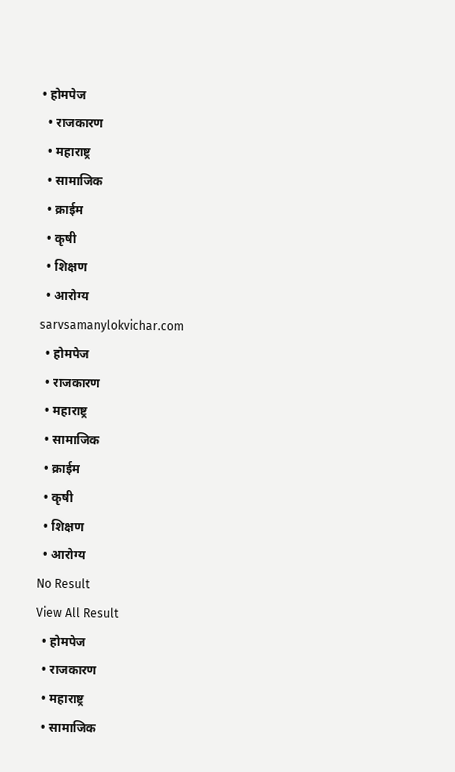• होमपेज
  • राजकारण
  • महाराष्ट्र
  • सामाजिक
  • क्राईम
  • कृषी
  • शिक्षण
  • आरोग्य
sarvsamanylokvichar.com
  • होमपेज
  • राजकारण
  • महाराष्ट्र
  • सामाजिक
  • क्राईम
  • कृषी
  • शिक्षण
  • आरोग्य
No Result
View All Result
  • होमपेज
  • राजकारण
  • महाराष्ट्र
  • सामाजिक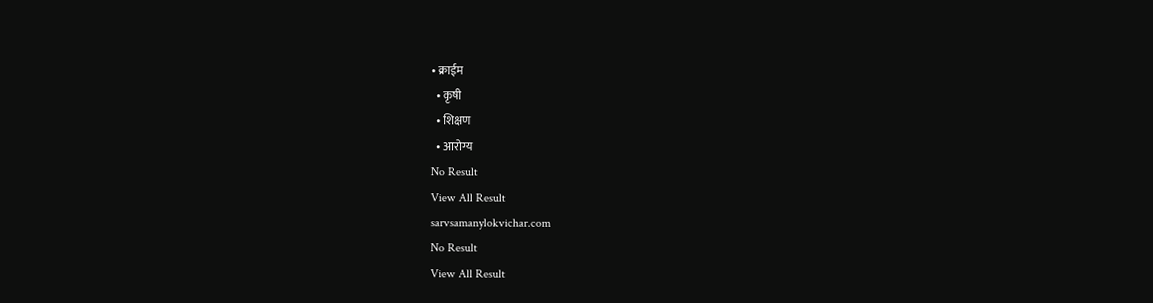• क्राईम
  • कृषी
  • शिक्षण
  • आरोग्य
No Result
View All Result
sarvsamanylokvichar.com
No Result
View All Result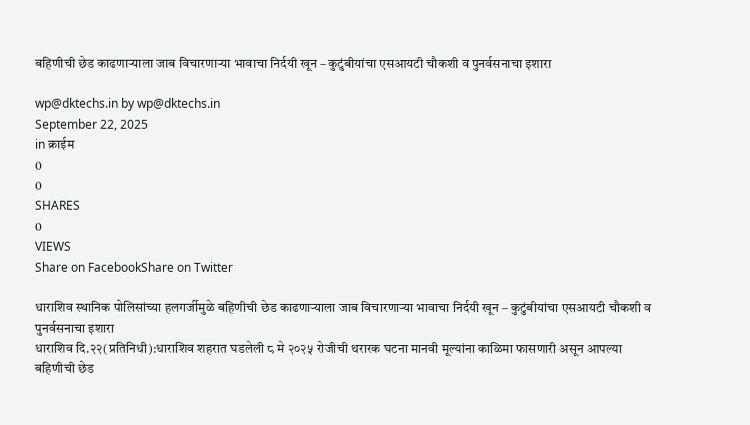बहिणीची छेड काढणाऱ्याला जाब विचारणाऱ्या भावाचा निर्दयी खून – कुटुंबीयांचा एसआयटी चौकशी व पुनर्वसनाचा इशारा

wp@dktechs.in by wp@dktechs.in
September 22, 2025
in क्राईम
0
0
SHARES
0
VIEWS
Share on FacebookShare on Twitter

धाराशिव स्थानिक पोलिसांच्या हलगर्जीमुळे बहिणीची छेड काढणाऱ्याला जाब विचारणाऱ्या भावाचा निर्दयी खून – कुटुंबीयांचा एसआयटी चौकशी व पुनर्वसनाचा इशारा
धाराशिव दि.२२(प्रतिनिधी):धाराशिव शहरात घडलेली ८ मे २०२५ रोजीची थरारक घटना मानवी मूल्यांना काळिमा फासणारी असून आपल्या बहिणीची छेड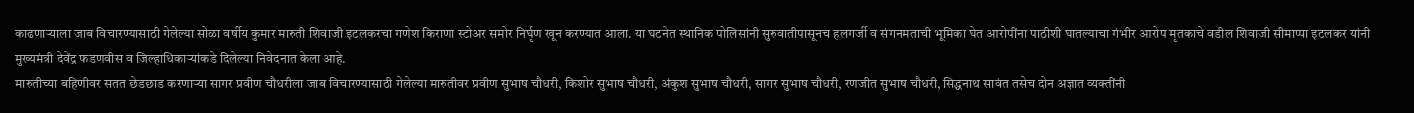काढणाऱ्याला जाब विचारण्यासाठी गेलेल्या सोळा वर्षीय कुमार मारुती शिवाजी इटलकरचा गणेश किराणा स्टोअर समोर निर्घृण खून करण्यात आला. या घटनेत स्थानिक पोलिसांनी सुरुवातीपासूनच हलगर्जी व संगनमताची भूमिका घेत आरोपींना पाठीशी घातल्याचा गंभीर आरोप मृतकाचे वडील शिवाजी सीमाप्पा इटलकर यांनी मुख्यमंत्री देवेंद्र फडणवीस व जिल्हाधिकाऱ्यांकडे दिलेल्या निवेदनात केला आहे.
मारुतीच्या बहिणीवर सतत छेडछाड करणाऱ्या सागर प्रवीण चौधरीला जाब विचारण्यासाठी गेलेल्या मारुतीवर प्रवीण सुभाष चौधरी, किशोर सुभाष चौधरी, अंकुश सुभाष चौधरी, सागर सुभाष चौधरी, रणजीत सुभाष चौधरी, सिद्धनाथ सावंत तसेच दोन अज्ञात व्यक्तींनी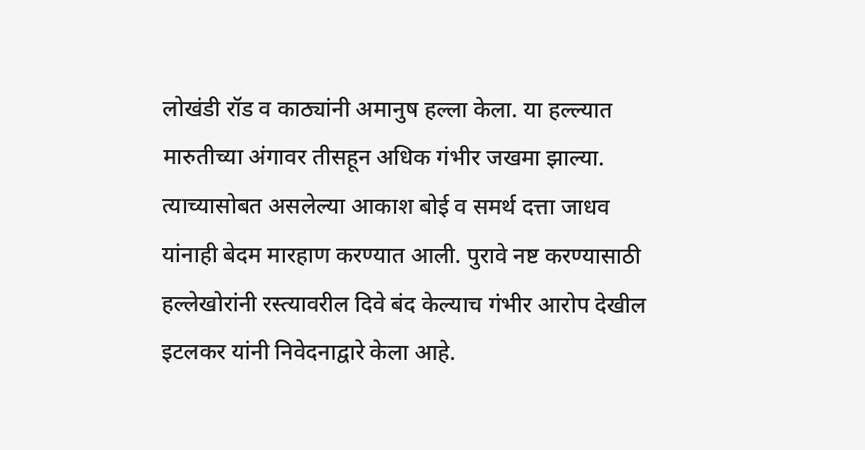लोखंडी रॉड व काठ्यांनी अमानुष हल्ला केला. या हल्ल्यात मारुतीच्या अंगावर तीसहून अधिक गंभीर जखमा झाल्या. त्याच्यासोबत असलेल्या आकाश बोई व समर्थ दत्ता जाधव यांनाही बेदम मारहाण करण्यात आली. पुरावे नष्ट करण्यासाठी हल्लेखोरांनी रस्त्यावरील दिवे बंद केल्याच गंभीर आरोप देखील इटलकर यांनी निवेदनाद्वारे केला आहे.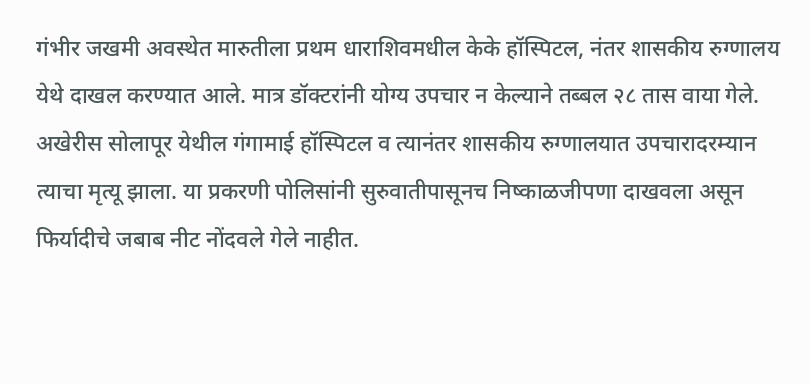गंभीर जखमी अवस्थेत मारुतीला प्रथम धाराशिवमधील केके हॉस्पिटल, नंतर शासकीय रुग्णालय येथे दाखल करण्यात आले. मात्र डॉक्टरांनी योग्य उपचार न केल्याने तब्बल २८ तास वाया गेले. अखेरीस सोलापूर येथील गंगामाई हॉस्पिटल व त्यानंतर शासकीय रुग्णालयात उपचारादरम्यान त्याचा मृत्यू झाला. या प्रकरणी पोलिसांनी सुरुवातीपासूनच निष्काळजीपणा दाखवला असून फिर्यादीचे जबाब नीट नोंदवले गेले नाहीत.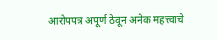आरोपपत्र अपूर्ण ठेवून अनेक महत्त्वाचे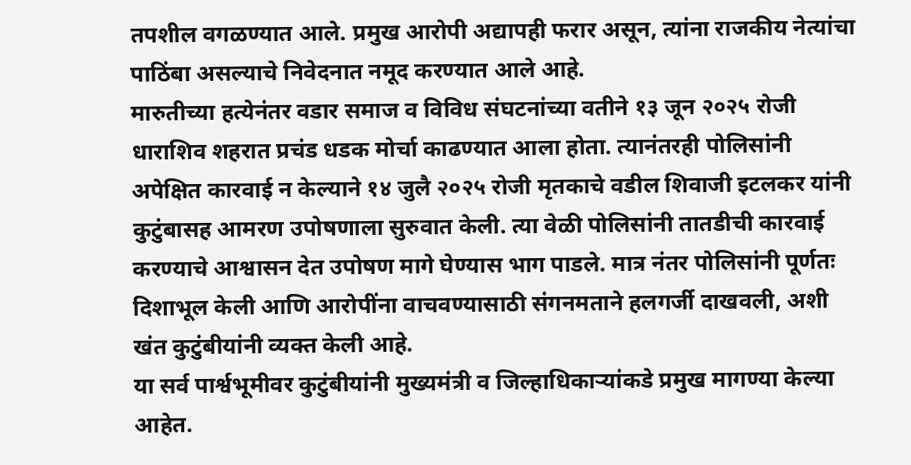तपशील वगळण्यात आले. प्रमुख आरोपी अद्यापही फरार असून, त्यांना राजकीय नेत्यांचा पाठिंबा असल्याचे निवेदनात नमूद करण्यात आले आहे.
मारुतीच्या हत्येनंतर वडार समाज व विविध संघटनांच्या वतीने १३ जून २०२५ रोजी धाराशिव शहरात प्रचंड धडक मोर्चा काढण्यात आला होता. त्यानंतरही पोलिसांनी अपेक्षित कारवाई न केल्याने १४ जुलै २०२५ रोजी मृतकाचे वडील शिवाजी इटलकर यांनी कुटुंबासह आमरण उपोषणाला सुरुवात केली. त्या वेळी पोलिसांनी तातडीची कारवाई करण्याचे आश्वासन देत उपोषण मागे घेण्यास भाग पाडले. मात्र नंतर पोलिसांनी पूर्णतः दिशाभूल केली आणि आरोपींना वाचवण्यासाठी संगनमताने हलगर्जी दाखवली, अशी खंत कुटुंबीयांनी व्यक्त केली आहे.
या सर्व पार्श्वभूमीवर कुटुंबीयांनी मुख्यमंत्री व जिल्हाधिकाऱ्यांकडे प्रमुख मागण्या केल्या आहेत.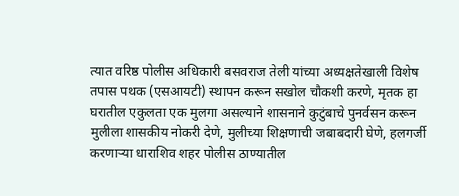त्यात वरिष्ठ पोलीस अधिकारी बसवराज तेली यांच्या अध्यक्षतेखाली विशेष तपास पथक (एसआयटी) स्थापन करून सखोल चौकशी करणे, मृतक हा घरातील एकुलता एक मुलगा असल्याने शासनाने कुटुंबाचे पुनर्वसन करून मुलीला शासकीय नोकरी देणे, मुलीच्या शिक्षणाची जबाबदारी घेणे, हलगर्जी करणाऱ्या धाराशिव शहर पोलीस ठाण्यातील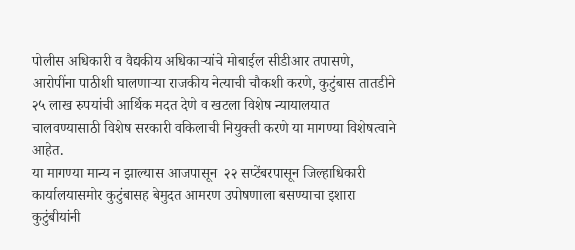पोलीस अधिकारी व वैद्यकीय अधिकाऱ्यांचे मोबाईल सीडीआर तपासणे, आरोपींना पाठीशी घालणाऱ्या राजकीय नेत्याची चौकशी करणे, कुटुंबास तातडीने २५ लाख रुपयांची आर्थिक मदत देणे व खटला विशेष न्यायालयात चालवण्यासाठी विशेष सरकारी वकिलाची नियुक्ती करणे या मागण्या विशेषत्वाने आहेत.
या मागण्या मान्य न झाल्यास आजपासून  २२ सप्टेंबरपासून जिल्हाधिकारी कार्यालयासमोर कुटुंबासह बेमुदत आमरण उपोषणाला बसण्याचा इशारा कुटुंबीयांनी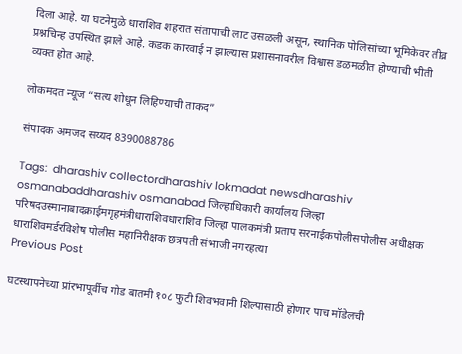दिला आहे. या घटनेमुळे धाराशिव शहरात संतापाची लाट उसळली असून, स्थानिक पोलिसांच्या भूमिकेवर तीव्र प्रश्नचिन्ह उपस्थित झाले आहे. कडक कारवाई न झाल्यास प्रशासनावरील विश्वास डळमळीत होण्याची भीती व्यक्त होत आहे.

लोकमदत न्यूज “सत्य शोधून लिहिण्याची ताकद”

संपादक अमजद सय्यद 8390088786

Tags:  dharashiv collectordharashiv lokmadat newsdharashiv osmanabaddharashiv osmanabad जिल्हाधिकारी कार्यालय जिल्हा परिषदउस्मानाबादक्राईमगृहमंत्रीधाराशिवधाराशिव जिल्हा पालकमंत्री प्रताप सरनाईकपोलीसपोलीस अधीक्षक धाराशिवमर्डरविशेष पोलीस महानिरीक्षक छत्रपती संभाजी नगरहत्या
Previous Post

घटस्थापनेच्या प्रांरभापूर्वीच गोड बातमी १०८ फुटी शिवभवानी शिल्पासाठी होणार पाच मॉडेलची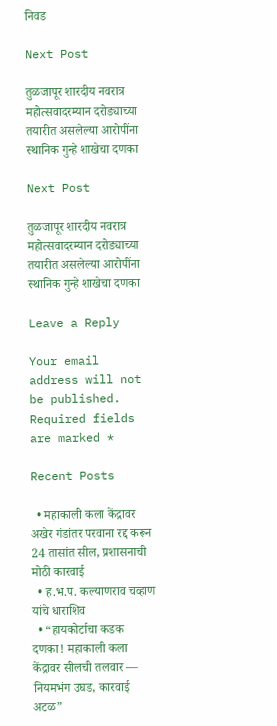निवड

Next Post

तुळजापूर शारदीय नवरात्र महोत्सवादरम्यान दरोड्याच्या तयारीत असलेल्या आरोपींना स्थानिक गुन्हे शाखेचा दणका

Next Post

तुळजापूर शारदीय नवरात्र महोत्सवादरम्यान दरोड्याच्या तयारीत असलेल्या आरोपींना स्थानिक गुन्हे शाखेचा दणका

Leave a Reply

Your email address will not be published. Required fields are marked *

Recent Posts

  • महाकाली कला केंद्रावर अखेर गंडांतर परवाना रद्द करून 24 तासांत सील, प्रशासनाची मोठी कारवाई
  • ह.भ.प. कल्याणराव चव्हाण यांचे धाराशिव
  • “हायकोर्टाचा कडक दणका! महाकाली कला केंद्रावर सीलची तलवार — नियमभंग उघड, कारवाई अटळ”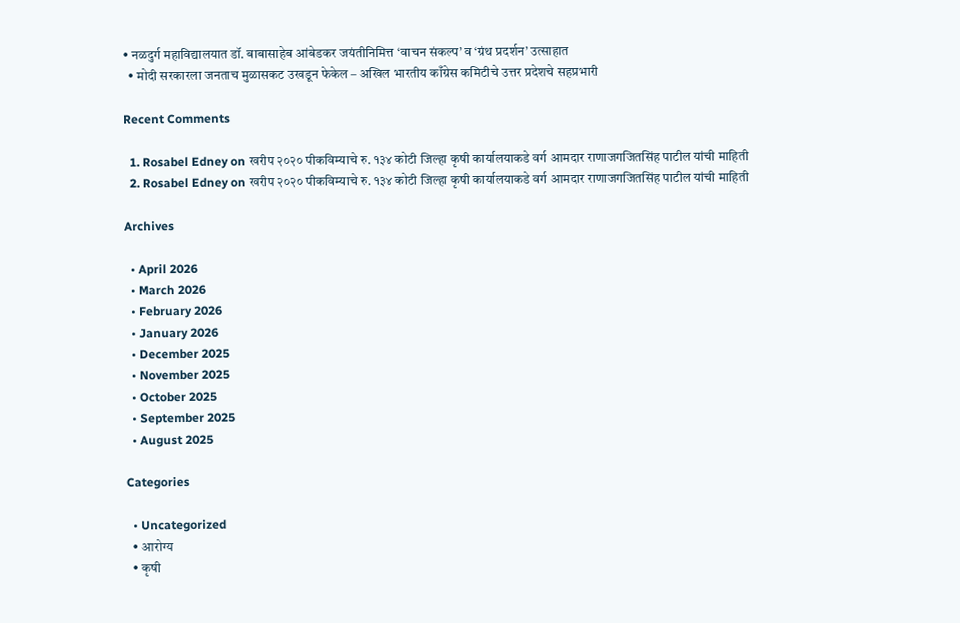• नळदुर्ग महाविद्यालयात डॉ. बाबासाहेब आंबेडकर जयंतीनिमित्त ‘वाचन संकल्प’ व ‘ग्रंथ प्रदर्शन’ उत्साहात
  • मोदी सरकारला जनताच मुळासकट उखडून फेकेल – अखिल भारतीय काँग्रेस कमिटीचे उत्तर प्रदेशचे सहप्रभारी

Recent Comments

  1. Rosabel Edney on खरीप २०२० पीकविम्याचे रु. १३४ कोटी जिल्हा कृषी कार्यालयाकडे वर्ग आमदार राणाजगजितसिंह पाटील यांची माहिती
  2. Rosabel Edney on खरीप २०२० पीकविम्याचे रु. १३४ कोटी जिल्हा कृषी कार्यालयाकडे वर्ग आमदार राणाजगजितसिंह पाटील यांची माहिती

Archives

  • April 2026
  • March 2026
  • February 2026
  • January 2026
  • December 2025
  • November 2025
  • October 2025
  • September 2025
  • August 2025

Categories

  • Uncategorized
  • आरोग्य
  • कृषी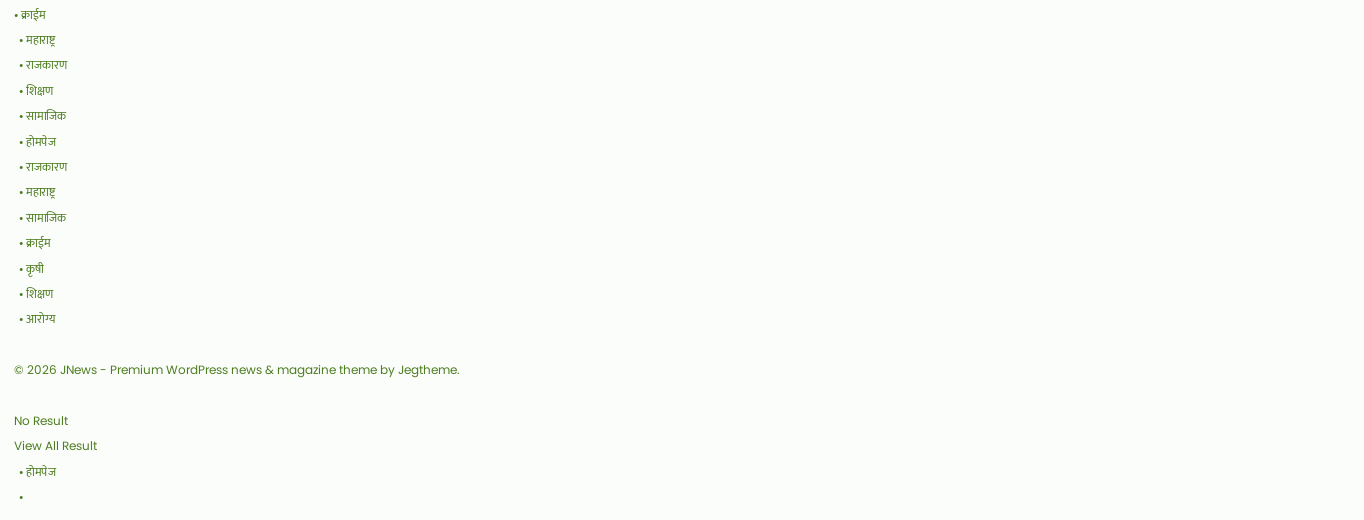• क्राईम
  • महाराष्ट्र
  • राजकारण
  • शिक्षण
  • सामाजिक
  • होमपेज
  • राजकारण
  • महाराष्ट्र
  • सामाजिक
  • क्राईम
  • कृषी
  • शिक्षण
  • आरोग्य

© 2026 JNews - Premium WordPress news & magazine theme by Jegtheme.

No Result
View All Result
  • होमपेज
  •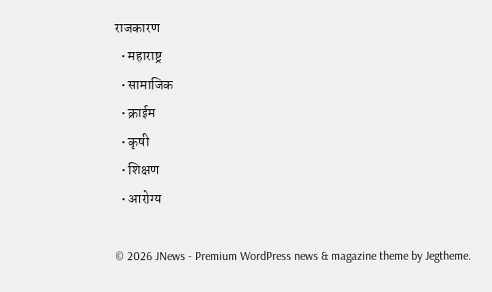राजकारण
  • महाराष्ट्र
  • सामाजिक
  • क्राईम
  • कृषी
  • शिक्षण
  • आरोग्य

© 2026 JNews - Premium WordPress news & magazine theme by Jegtheme.